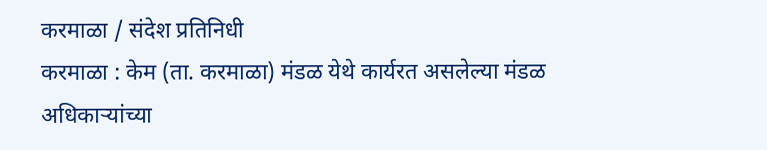करमाळा / संदेश प्रतिनिधी
करमाळा : केम (ता. करमाळा) मंडळ येथे कार्यरत असलेल्या मंडळ अधिकाऱ्यांच्या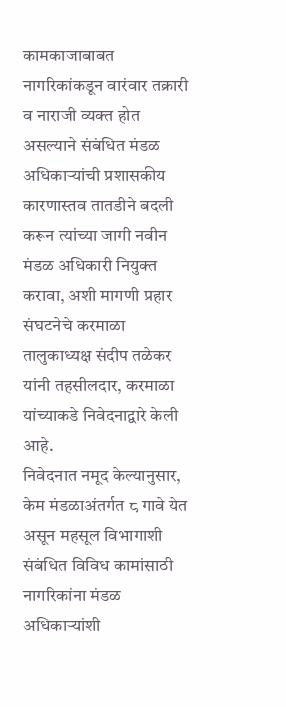कामकाजाबाबत नागरिकांकडून वारंवार तक्रारी व नाराजी व्यक्त होत असल्याने संबंधित मंडळ अधिकाऱ्यांची प्रशासकीय कारणास्तव तातडीने बदली करून त्यांच्या जागी नवीन मंडळ अधिकारी नियुक्त करावा, अशी मागणी प्रहार संघटनेचे करमाळा तालुकाध्यक्ष संदीप तळेकर यांनी तहसीलदार, करमाळा यांच्याकडे निवेदनाद्वारे केली आहे.
निवेदनात नमूद केल्यानुसार, केम मंडळाअंतर्गत ८ गावे येत असून महसूल विभागाशी संबंधित विविध कामांसाठी नागरिकांना मंडळ अधिकाऱ्यांशी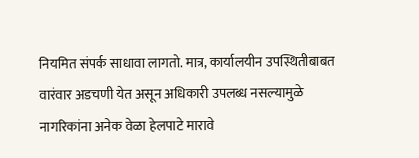नियमित संपर्क साधावा लागतो. मात्र, कार्यालयीन उपस्थितीबाबत वारंवार अडचणी येत असून अधिकारी उपलब्ध नसल्यामुळे नागरिकांना अनेक वेळा हेलपाटे मारावे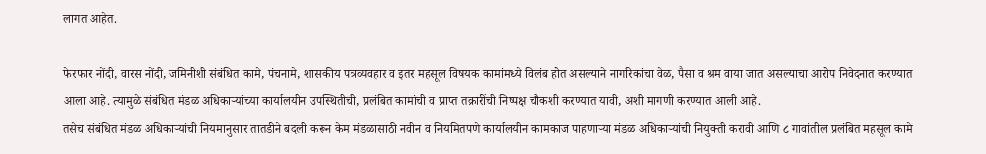लागत आहेत.

फेरफार नोंदी, वारस नोंदी, जमिनीशी संबंधित कामे, पंचनामे, शासकीय पत्रव्यवहार व इतर महसूल विषयक कामांमध्ये विलंब होत असल्याने नागरिकांचा वेळ, पैसा व श्रम वाया जात असल्याचा आरोप निवेदनात करण्यात आला आहे. त्यामुळे संबंधित मंडळ अधिकाऱ्यांच्या कार्यालयीन उपस्थितीची, प्रलंबित कामांची व प्राप्त तक्रारींची निष्पक्ष चौकशी करण्यात यावी, अशी मागणी करण्यात आली आहे.
तसेच संबंधित मंडळ अधिकाऱ्यांची नियमानुसार तातडीने बदली करून केम मंडळासाठी नवीन व नियमितपणे कार्यालयीन कामकाज पाहणाऱ्या मंडळ अधिकाऱ्यांची नियुक्ती करावी आणि ८ गावांतील प्रलंबित महसूल कामे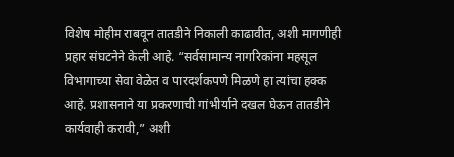विशेष मोहीम राबवून तातडीने निकाली काढावीत, अशी मागणीही प्रहार संघटनेने केली आहे. “सर्वसामान्य नागरिकांना महसूल विभागाच्या सेवा वेळेत व पारदर्शकपणे मिळणे हा त्यांचा हक्क आहे. प्रशासनाने या प्रकरणाची गांभीर्याने दखल घेऊन तातडीने कार्यवाही करावी,” अशी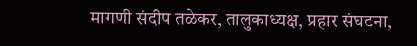मागणी संदीप तळेकर, तालुकाध्यक्ष, प्रहार संघटना,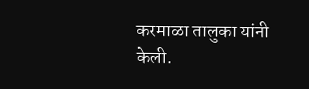करमाळा तालुका यांनी केली.